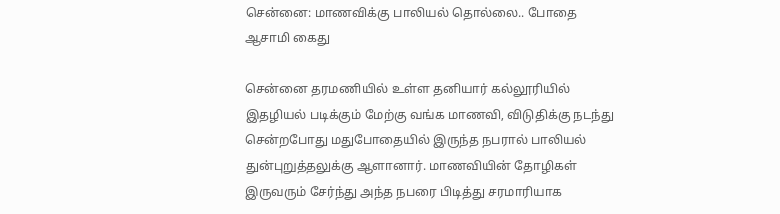சென்னை: மாணவிக்கு பாலியல் தொல்லை.. போதை ஆசாமி கைது

சென்னை தரமணியில் உள்ள தனியார் கல்லூரியில் இதழியல் படிக்கும் மேற்கு வங்க மாணவி, விடுதிக்கு நடந்து சென்றபோது மதுபோதையில் இருந்த நபரால் பாலியல் துன்புறுத்தலுக்கு ஆளானார். மாணவியின் தோழிகள் இருவரும் சேர்ந்து அந்த நபரை பிடித்து சரமாரியாக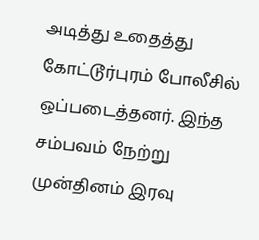அடித்து உதைத்து கோட்டூர்புரம் போலீசில் ஒப்படைத்தனர். இந்த சம்பவம் நேற்று முன்தினம் இரவு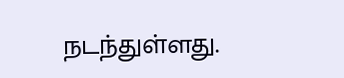நடந்துள்ளது.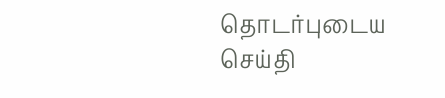தொடர்புடைய செய்தி